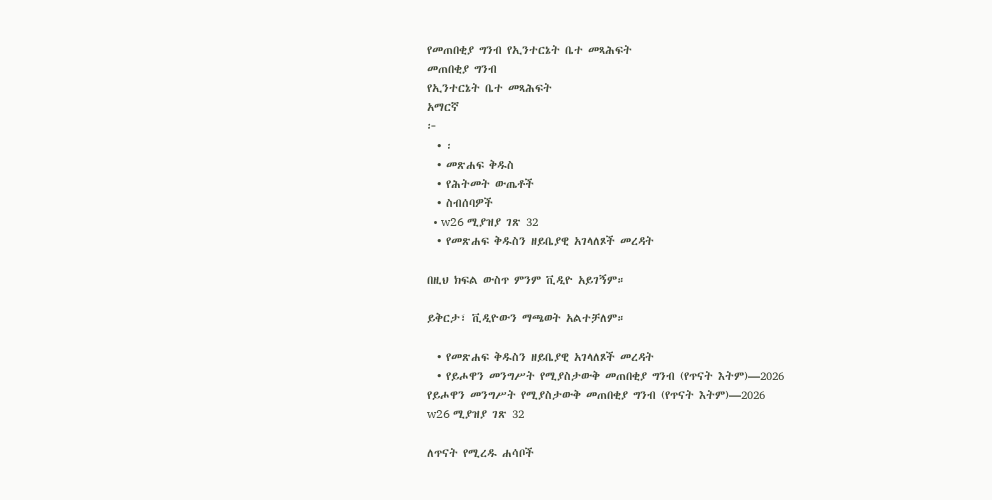የመጠበቂያ ግንብ የኢንተርኔት ቤተ መጻሕፍት
መጠበቂያ ግንብ
የኢንተርኔት ቤተ መጻሕፍት
አማርኛ
፦
  • ፡
  • መጽሐፍ ቅዱስ
  • የሕትመት ውጤቶች
  • ስብሰባዎች
  • w26 ሚያዝያ ገጽ 32
  • የመጽሐፍ ቅዱስን ዘይቤያዊ አገላለጾች መረዳት

በዚህ ክፍል ውስጥ ምንም ቪዲዮ አይገኝም።

ይቅርታ፣ ቪዲዮውን ማጫወት አልተቻለም።

  • የመጽሐፍ ቅዱስን ዘይቤያዊ አገላለጾች መረዳት
  • የይሖዋን መንግሥት የሚያስታውቅ መጠበቂያ ግንብ (የጥናት እትም)—2026
የይሖዋን መንግሥት የሚያስታውቅ መጠበቂያ ግንብ (የጥናት እትም)—2026
w26 ሚያዝያ ገጽ 32

ለጥናት የሚረዱ ሐሳቦች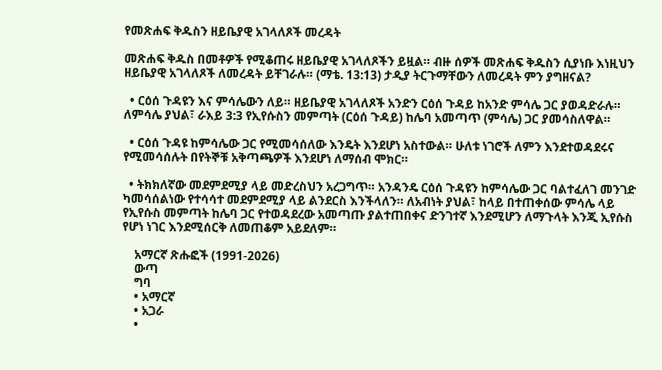የመጽሐፍ ቅዱስን ዘይቤያዊ አገላለጾች መረዳት

መጽሐፍ ቅዱስ በመቶዎች የሚቆጠሩ ዘይቤያዊ አገላለጾችን ይዟል። ብዙ ሰዎች መጽሐፍ ቅዱስን ሲያነቡ እነዚህን ዘይቤያዊ አገላለጾች ለመረዳት ይቸገራሉ። (ማቴ. 13:13) ታዲያ ትርጉማቸውን ለመረዳት ምን ያግዘናል?

  • ርዕሰ ጉዳዩን እና ምሳሌውን ለይ። ዘይቤያዊ አገላለጾች አንድን ርዕሰ ጉዳይ ከአንድ ምሳሌ ጋር ያወዳድራሉ። ለምሳሌ ያህል፣ ራእይ 3:3 የኢየሱስን መምጣት (ርዕሰ ጉዳይ) ከሌባ አመጣጥ (ምሳሌ) ጋር ያመሳስለዋል።

  • ርዕሰ ጉዳዩ ከምሳሌው ጋር የሚመሳሰለው እንዴት እንደሆነ አስተውል። ሁለቱ ነገሮች ለምን እንደተወዳደሩና የሚመሳሰሉት በየትኞቹ አቅጣጫዎች እንደሆነ ለማሰብ ሞክር።

  • ትክክለኛው መደምደሚያ ላይ መድረስህን አረጋግጥ። አንዳንዴ ርዕሰ ጉዳዩን ከምሳሌው ጋር ባልተፈለገ መንገድ ካመሳሰልነው የተሳሳተ መደምደሚያ ላይ ልንደርስ እንችላለን። ለአብነት ያህል፣ ከላይ በተጠቀሰው ምሳሌ ላይ የኢየሱስ መምጣት ከሌባ ጋር የተወዳደረው አመጣጡ ያልተጠበቀና ድንገተኛ እንደሚሆን ለማጉላት እንጂ ኢየሱስ የሆነ ነገር እንደሚሰርቅ ለመጠቆም አይደለም።

    አማርኛ ጽሑፎች (1991-2026)
    ውጣ
    ግባ
    • አማርኛ
    • አጋራ
    •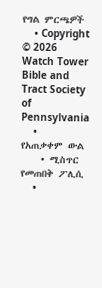የግል ምርጫዎች
    • Copyright © 2026 Watch Tower Bible and Tract Society of Pennsylvania
    • የአጠቃቀም ውል
    • ሚስጥር የመጠበቅ ፖሊሲ
    •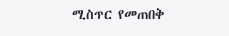ሚስጥር የመጠበቅ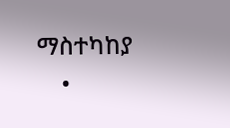ማስተካከያ
    •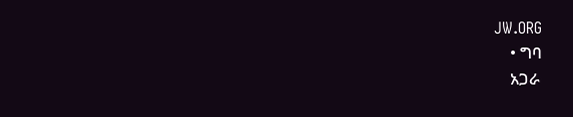JW.ORG
    • ግባ
    አጋራ